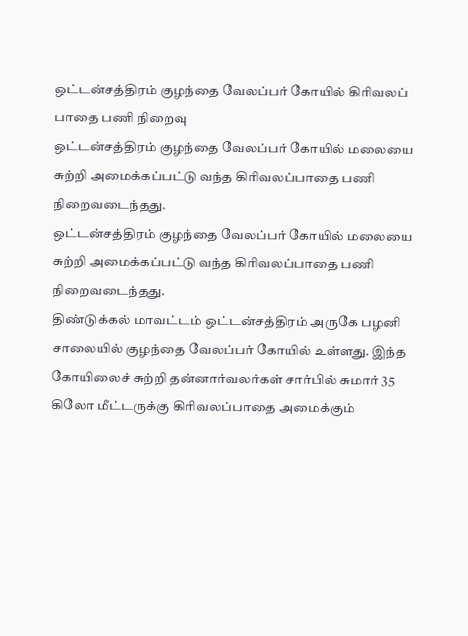ஒட்டன்சத்திரம் குழந்தை வேலப்பர் கோயில் கிரிவலப் பாதை பணி நிறைவு
ஒட்டன்சத்திரம் குழந்தை வேலப்பர் கோயில் மலையை சுற்றி அமைக்கப்பட்டு வந்த கிரிவலப்பாதை பணி நிறைவடைந்தது.
ஒட்டன்சத்திரம் குழந்தை வேலப்பர் கோயில் மலையை சுற்றி அமைக்கப்பட்டு வந்த கிரிவலப்பாதை பணி நிறைவடைந்தது.
திண்டுக்கல் மாவட்டம் ஒட்டன்சத்திரம் அருகே பழனி சாலையில் குழந்தை வேலப்பர் கோயில் உள்ளது. இந்த கோயிலைச் சுற்றி தன்னார்வலர்கள் சார்பில் சுமார் 35 கிலோ மீட்டருக்கு கிரிவலப்பாதை அமைக்கும்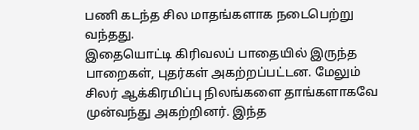பணி கடந்த சில மாதங்களாக நடைபெற்று வந்தது.
இதையொட்டி கிரிவலப் பாதையில் இருந்த பாறைகள், புதர்கள் அகற்றப்பட்டன. மேலும் சிலர் ஆக்கிரமிப்பு நிலங்களை தாங்களாகவே முன்வந்து அகற்றினர். இந்த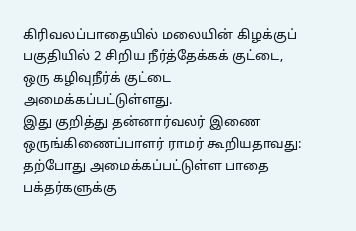கிரிவலப்பாதையில் மலையின் கிழக்குப் பகுதியில் 2 சிறிய நீர்த்தேக்கக் குட்டை, ஒரு கழிவுநீர்க் குட்டை அமைக்கப்பட்டுள்ளது.
இது குறித்து தன்னார்வலர் இணை ஒருங்கிணைப்பாளர் ராமர் கூறியதாவது: தற்போது அமைக்கப்பட்டுள்ள பாதை பக்தர்களுக்கு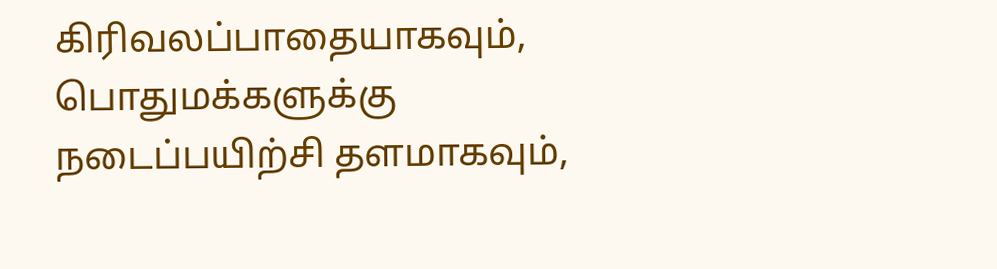கிரிவலப்பாதையாகவும், பொதுமக்களுக்கு நடைப்பயிற்சி தளமாகவும்,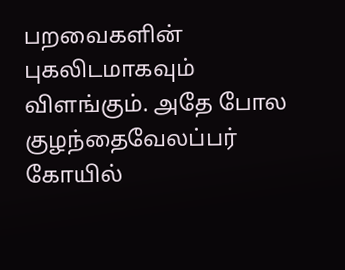பறவைகளின் புகலிடமாகவும் விளங்கும். அதே போல குழந்தைவேலப்பர் கோயில்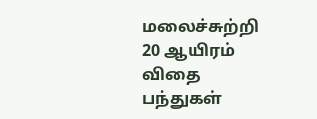மலைச்சுற்றி 20 ஆயிரம் விதை பந்துகள்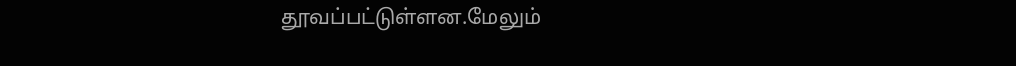தூவப்பட்டுள்ளன.மேலும்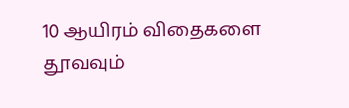10 ஆயிரம் விதைகளை தூவவும்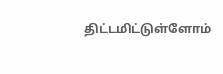திட்டமிட்டுள்ளோம்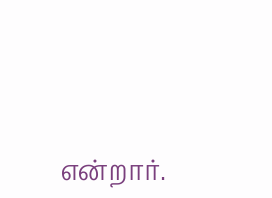என்றார்.